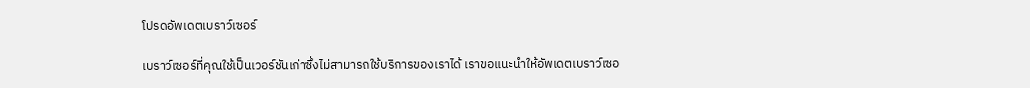โปรดอัพเดตเบราว์เซอร์

เบราว์เซอร์ที่คุณใช้เป็นเวอร์ชันเก่าซึ่งไม่สามารถใช้บริการของเราได้ เราขอแนะนำให้อัพเดตเบราว์เซอ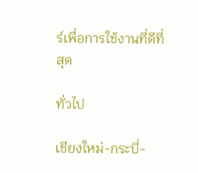ร์เพื่อการใช้งานที่ดีที่สุด

ทั่วไป

เชียงใหม่-กระบี่-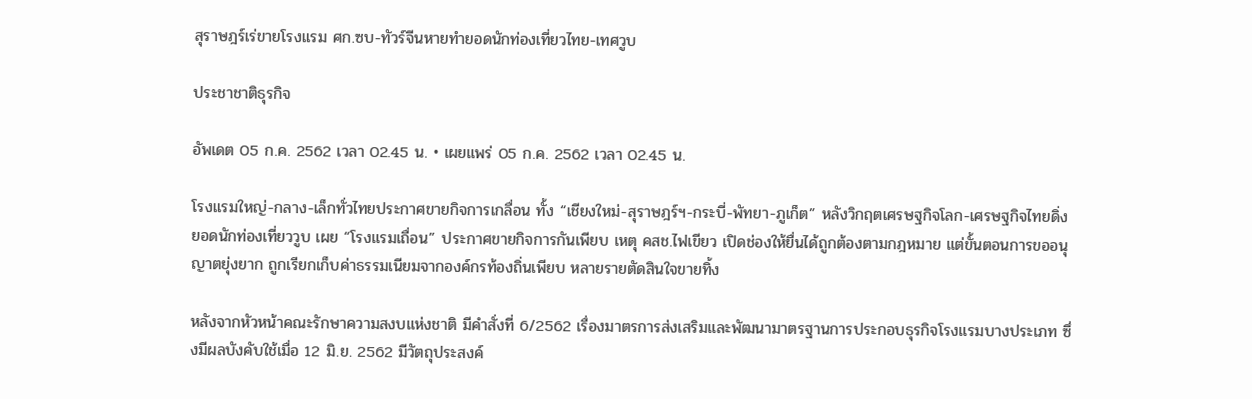สุราษฎร์เร่ขายโรงแรม ศก.ซบ-ทัวร์จีนหายทำยอดนักท่องเที่ยวไทย-เทศวูบ

ประชาชาติธุรกิจ

อัพเดต 05 ก.ค. 2562 เวลา 02.45 น. • เผยแพร่ 05 ก.ค. 2562 เวลา 02.45 น.

โรงแรมใหญ่-กลาง-เล็กทั่วไทยประกาศขายกิจการเกลื่อน ทั้ง “เชียงใหม่-สุราษฎร์ฯ-กระบี่-พัทยา-ภูเก็ต” หลังวิกฤตเศรษฐกิจโลก-เศรษฐกิจไทยดิ่ง ยอดนักท่องเที่ยววูบ เผย “โรงแรมเถื่อน” ประกาศขายกิจการกันเพียบ เหตุ คสช.ไฟเขียว เปิดช่องให้ยื่นได้ถูกต้องตามกฎหมาย แต่ขั้นตอนการขออนุญาตยุ่งยาก ถูกเรียกเก็บค่าธรรมเนียมจากองค์กรท้องถิ่นเพียบ หลายรายตัดสินใจขายทิ้ง

หลังจากหัวหน้าคณะรักษาความสงบแห่งชาติ มีคำสั่งที่ 6/2562 เรื่องมาตรการส่งเสริมและพัฒนามาตรฐานการประกอบธุรกิจโรงแรมบางประเภท ซึ่งมีผลบังคับใช้เมื่อ 12 มิ.ย. 2562 มีวัตถุประสงค์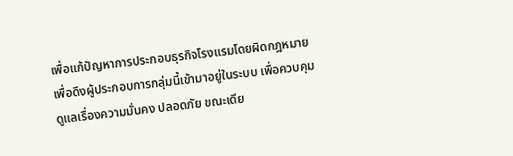เพื่อแก้ปัญหาการประกอบธุรกิจโรงแรมโดยผิดกฎหมาย เพื่อดึงผู้ประกอบการกลุ่มนี้เข้ามาอยู่ในระบบ เพื่อควบคุมดูแลเรื่องความมั่นคง ปลอดภัย ขณะเดีย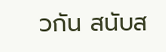วกัน สนับส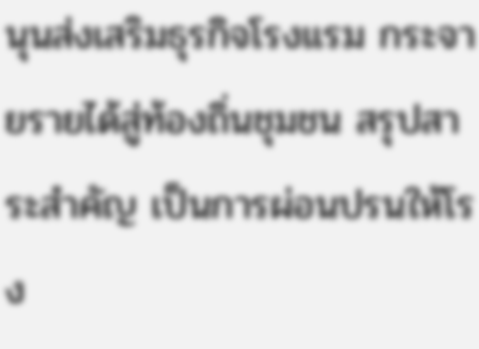นุนส่งเสริมธุรกิจโรงแรม กระจายรายได้สู่ท้องถิ่นชุมชน สรุปสาระสำคัญ เป็นการผ่อนปรนให้โรง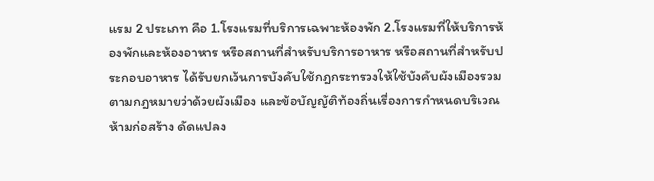แรม 2 ประเภท คือ 1.โรงแรมที่บริการเฉพาะห้องพัก 2.โรงแรมที่ให้บริการห้องพักและห้องอาหาร หรือสถานที่สำหรับบริการอาหาร หรือสถานที่สำหรับประกอบอาหาร ได้รับยกเว้นการบังคับใช้กฎกระทรวงให้ใช้บังคับผังเมืองรวมตามกฎหมายว่าด้วยผังเมือง และข้อบัญญัติท้องถิ่นเรื่องการกำหนดบริเวณห้ามก่อสร้าง ดัดแปลง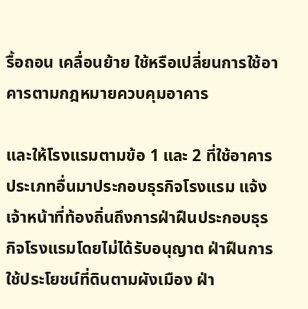รื้อถอน เคลื่อนย้าย ใช้หรือเปลี่ยนการใช้อาคารตามกฎหมายควบคุมอาคาร

และให้โรงแรมตามข้อ 1 และ 2 ที่ใช้อาคารประเภทอื่นมาประกอบธุรกิจโรงแรม แจ้งเจ้าหน้าที่ท้องถิ่นถึงการฝ่าฝืนประกอบธุรกิจโรงแรมโดยไม่ได้รับอนุญาต ฝ่าฝืนการใช้ประโยชน์ที่ดินตามผังเมือง ฝ่า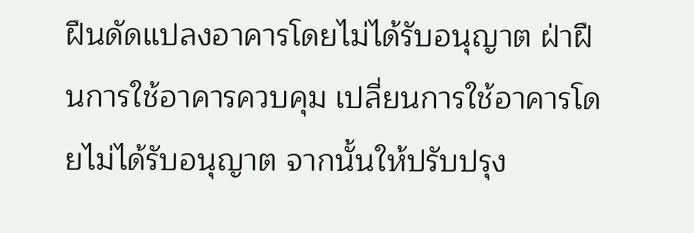ฝืนดัดแปลงอาคารโดยไม่ได้รับอนุญาต ฝ่าฝืนการใช้อาคารควบคุม เปลี่ยนการใช้อาคารโดยไม่ได้รับอนุญาต จากนั้นให้ปรับปรุง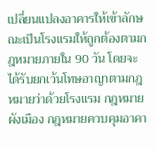เปลี่ยนแปลงอาคารให้เข้าลักษณะเป็นโรงแรมให้ถูกต้องตามกฎหมายภายใน 90 วัน โดยจะได้รับยกเว้นโทษอาญาตามกฎหมายว่าด้วยโรงแรม กฎหมายผังเมือง กฎหมายควบคุมอาคา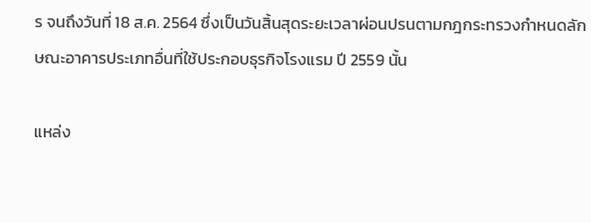ร จนถึงวันที่ 18 ส.ค. 2564 ซึ่งเป็นวันสิ้นสุดระยะเวลาผ่อนปรนตามกฎกระทรวงกำหนดลักษณะอาคารประเภทอื่นที่ใช้ประกอบธุรกิจโรงแรม ปี 2559 นั้น

แหล่ง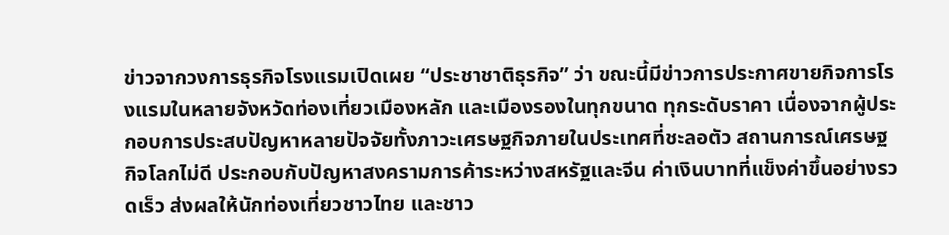ข่าวจากวงการธุรกิจโรงแรมเปิดเผย “ประชาชาติธุรกิจ” ว่า ขณะนี้มีข่าวการประกาศขายกิจการโรงแรมในหลายจังหวัดท่องเที่ยวเมืองหลัก และเมืองรองในทุกขนาด ทุกระดับราคา เนื่องจากผู้ประกอบการประสบปัญหาหลายปัจจัยทั้งภาวะเศรษฐกิจภายในประเทศที่ชะลอตัว สถานการณ์เศรษฐกิจโลกไม่ดี ประกอบกับปัญหาสงครามการค้าระหว่างสหรัฐและจีน ค่าเงินบาทที่แข็งค่าขึ้นอย่างรวดเร็ว ส่งผลให้นักท่องเที่ยวชาวไทย และชาว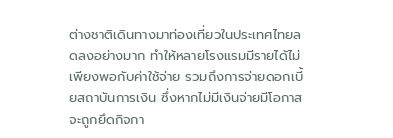ต่างชาติเดินทางมาท่องเที่ยวในประเทศไทยลดลงอย่างมาก ทำให้หลายโรงแรมมีรายได้ไม่เพียงพอกับค่าใช้จ่าย รวมถึงการจ่ายดอกเบี้ยสถาบันการเงิน ซึ่งหากไม่มีเงินจ่ายมีโอกาสจะถูกยึดกิจกา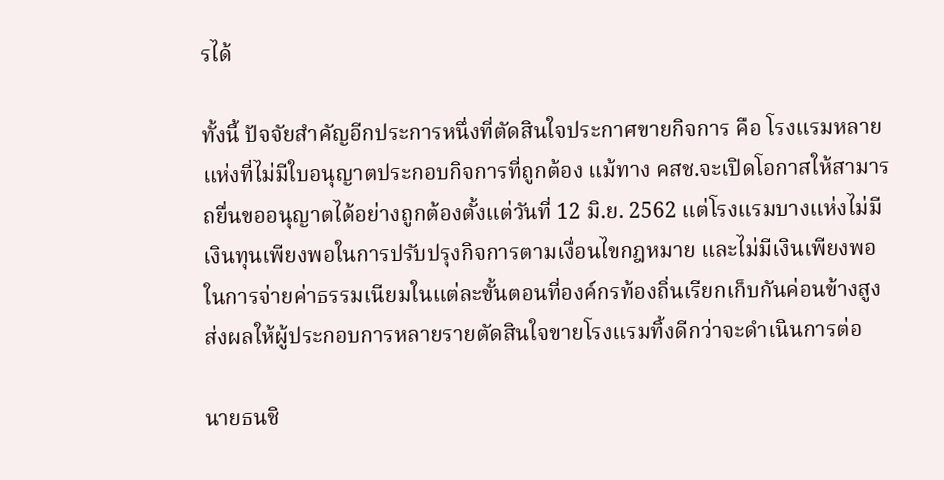รได้

ทั้งนี้ ปัจจัยสำคัญอีกประการหนึ่งที่ตัดสินใจประกาศขายกิจการ คือ โรงแรมหลายแห่งที่ไม่มีใบอนุญาตประกอบกิจการที่ถูกต้อง แม้ทาง คสช.จะเปิดโอกาสให้สามารถยื่นขออนุญาตได้อย่างถูกต้องตั้งแต่วันที่ 12 มิ.ย. 2562 แต่โรงแรมบางแห่งไม่มีเงินทุนเพียงพอในการปรับปรุงกิจการตามเงื่อนไขกฎหมาย และไม่มีเงินเพียงพอในการจ่ายค่าธรรมเนียมในแต่ละขั้นตอนที่องค์กรท้องถิ่นเรียกเก็บกันค่อนข้างสูง ส่งผลให้ผู้ประกอบการหลายรายตัดสินใจขายโรงแรมทิ้งดีกว่าจะดำเนินการต่อ

นายธนชิ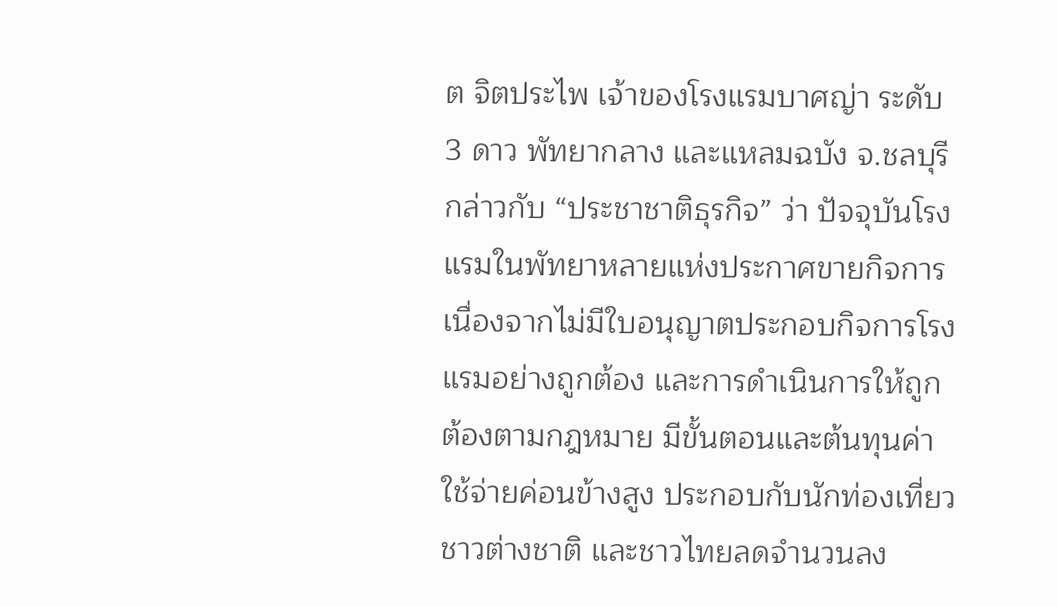ต จิตประไพ เจ้าของโรงแรมบาศญ่า ระดับ 3 ดาว พัทยากลาง และแหลมฉบัง จ.ชลบุรี กล่าวกับ “ประชาชาติธุรกิจ” ว่า ปัจจุบันโรงแรมในพัทยาหลายแห่งประกาศขายกิจการ เนื่องจากไม่มีใบอนุญาตประกอบกิจการโรงแรมอย่างถูกต้อง และการดำเนินการให้ถูกต้องตามกฎหมาย มีขั้นตอนและต้นทุนค่าใช้จ่ายค่อนข้างสูง ประกอบกับนักท่องเที่ยวชาวต่างชาติ และชาวไทยลดจำนวนลง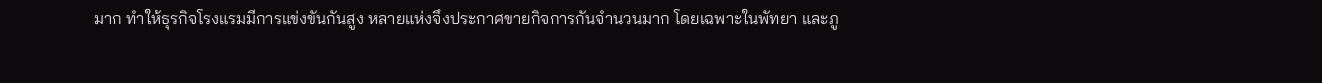มาก ทำให้ธุรกิจโรงแรมมีการแข่งขันกันสูง หลายแห่งจึงประกาศขายกิจการกันจำนวนมาก โดยเฉพาะในพัทยา และภู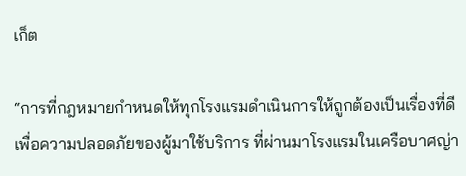เก็ต

“การที่กฎหมายกำหนดให้ทุกโรงแรมดำเนินการให้ถูกต้องเป็นเรื่องที่ดี เพื่อความปลอดภัยของผู้มาใช้บริการ ที่ผ่านมาโรงแรมในเครือบาศญ่า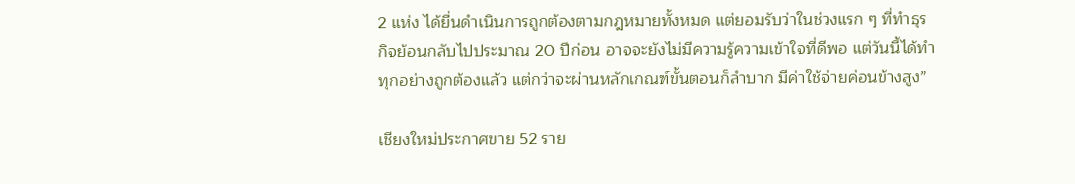2 แห่ง ได้ยื่นดำเนินการถูกต้องตามกฎหมายทั้งหมด แต่ยอมรับว่าในช่วงแรก ๆ ที่ทำธุรกิจย้อนกลับไปประมาณ 20 ปีก่อน อาจจะยังไม่มีความรู้ความเข้าใจที่ดีพอ แต่วันนี้ได้ทำทุกอย่างถูกต้องแล้ว แต่กว่าจะผ่านหลักเกณฑ์ขั้นตอนก็ลำบาก มีค่าใช้จ่ายค่อนข้างสูง”

เชียงใหม่ประกาศขาย 52 ราย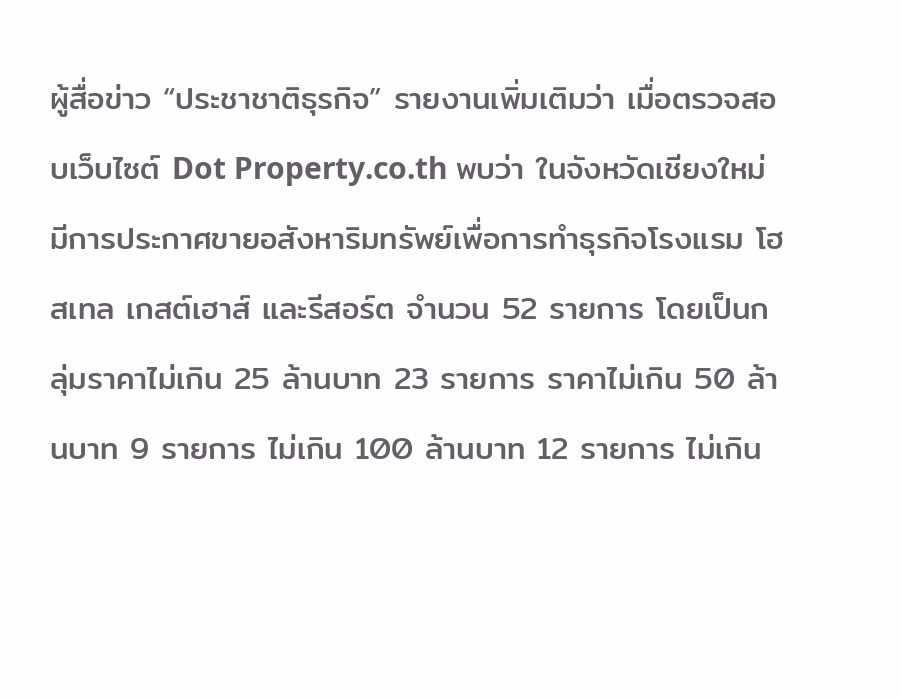ผู้สื่อข่าว “ประชาชาติธุรกิจ” รายงานเพิ่มเติมว่า เมื่อตรวจสอบเว็บไซต์ Dot Property.co.th พบว่า ในจังหวัดเชียงใหม่มีการประกาศขายอสังหาริมทรัพย์เพื่อการทำธุรกิจโรงแรม โฮสเทล เกสต์เฮาส์ และรีสอร์ต จำนวน 52 รายการ โดยเป็นกลุ่มราคาไม่เกิน 25 ล้านบาท 23 รายการ ราคาไม่เกิน 50 ล้านบาท 9 รายการ ไม่เกิน 100 ล้านบาท 12 รายการ ไม่เกิน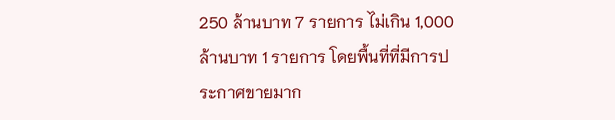250 ล้านบาท 7 รายการ ไม่เกิน 1,000 ล้านบาท 1 รายการ โดยพื้นที่ที่มีการประกาศขายมาก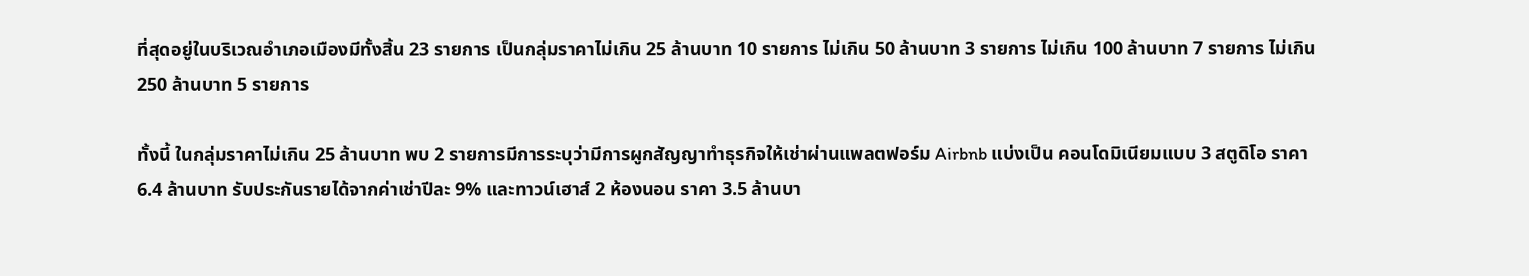ที่สุดอยู่ในบริเวณอำเภอเมืองมีทั้งสิ้น 23 รายการ เป็นกลุ่มราคาไม่เกิน 25 ล้านบาท 10 รายการ ไม่เกิน 50 ล้านบาท 3 รายการ ไม่เกิน 100 ล้านบาท 7 รายการ ไม่เกิน 250 ล้านบาท 5 รายการ

ทั้งนี้ ในกลุ่มราคาไม่เกิน 25 ล้านบาท พบ 2 รายการมีการระบุว่ามีการผูกสัญญาทำธุรกิจให้เช่าผ่านแพลตฟอร์ม Airbnb แบ่งเป็น คอนโดมิเนียมแบบ 3 สตูดิโอ ราคา 6.4 ล้านบาท รับประกันรายได้จากค่าเช่าปีละ 9% และทาวน์เฮาส์ 2 ห้องนอน ราคา 3.5 ล้านบา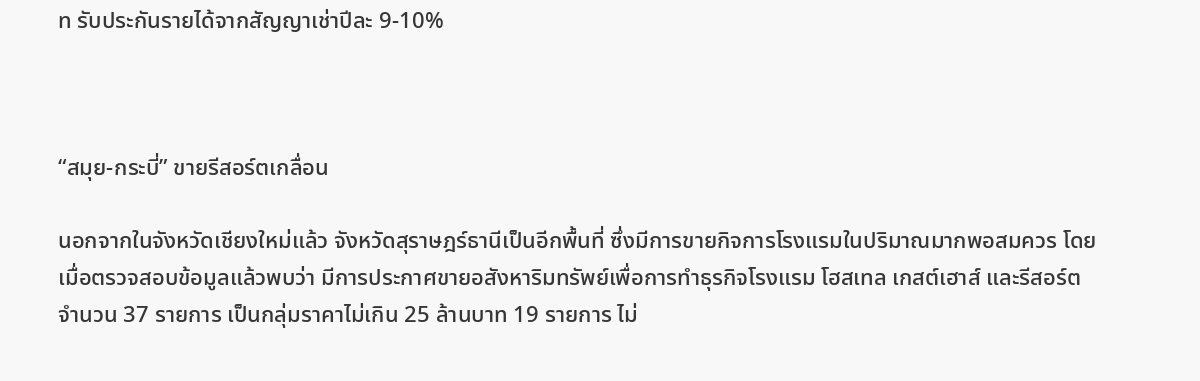ท รับประกันรายได้จากสัญญาเช่าปีละ 9-10%



“สมุย-กระบี่” ขายรีสอร์ตเกลื่อน

นอกจากในจังหวัดเชียงใหม่แล้ว จังหวัดสุราษฎร์ธานีเป็นอีกพื้นที่ ซึ่งมีการขายกิจการโรงแรมในปริมาณมากพอสมควร โดยเมื่อตรวจสอบข้อมูลแล้วพบว่า มีการประกาศขายอสังหาริมทรัพย์เพื่อการทำธุรกิจโรงแรม โฮสเทล เกสต์เฮาส์ และรีสอร์ต จำนวน 37 รายการ เป็นกลุ่มราคาไม่เกิน 25 ล้านบาท 19 รายการ ไม่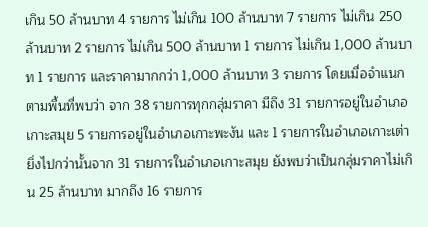เกิน 50 ล้านบาท 4 รายการ ไม่เกิน 100 ล้านบาท 7 รายการ ไม่เกิน 250 ล้านบาท 2 รายการ ไม่เกิน 500 ล้านบาท 1 รายการ ไม่เกิน 1,000 ล้านบาท 1 รายการ และราคามากกว่า 1,000 ล้านบาท 3 รายการ โดยเมื่อจำแนกตามพื้นที่พบว่า จาก 38 รายการทุกกลุ่มราคา มีถึง 31 รายการอยู่ในอำเภอเกาะสมุย 5 รายการอยู่ในอำเภอเกาะพะงัน และ 1 รายการในอำเภอเกาะเต่า ยิ่งไปกว่านั้นจาก 31 รายการในอำเภอเกาะสมุย ยังพบว่าเป็นกลุ่มราคาไม่เกิน 25 ล้านบาท มากถึง 16 รายการ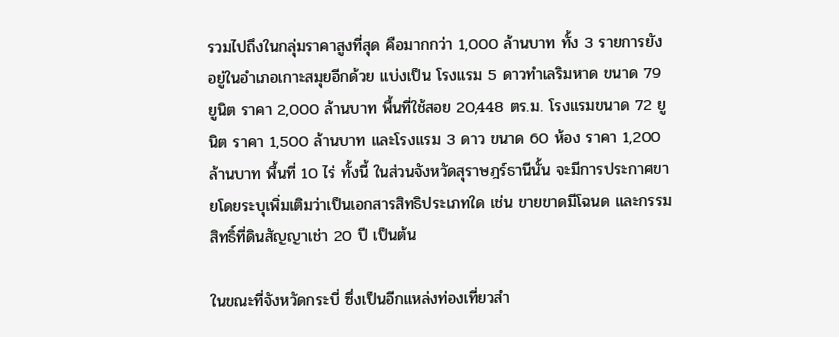รวมไปถึงในกลุ่มราคาสูงที่สุด คือมากกว่า 1,000 ล้านบาท ทั้ง 3 รายการยังอยู่ในอำเภอเกาะสมุยอีกด้วย แบ่งเป็น โรงแรม 5 ดาวทำเลริมหาด ขนาด 79 ยูนิต ราคา 2,000 ล้านบาท พื้นที่ใช้สอย 20,448 ตร.ม. โรงแรมขนาด 72 ยูนิต ราคา 1,500 ล้านบาท และโรงแรม 3 ดาว ขนาด 60 ห้อง ราคา 1,200 ล้านบาท พื้นที่ 10 ไร่ ทั้งนี้ ในส่วนจังหวัดสุราษฎร์ธานีนั้น จะมีการประกาศขายโดยระบุเพิ่มเติมว่าเป็นเอกสารสิทธิประเภทใด เช่น ขายขาดมีโฉนด และกรรมสิทธิ์ที่ดินสัญญาเช่า 20 ปี เป็นต้น

ในขณะที่จังหวัดกระบี่ ซึ่งเป็นอีกแหล่งท่องเที่ยวสำ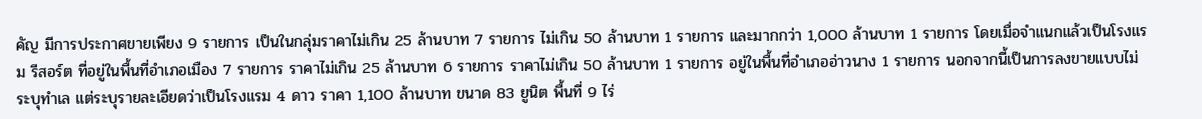คัญ มีการประกาศขายเพียง 9 รายการ เป็นในกลุ่มราคาไม่เกิน 25 ล้านบาท 7 รายการ ไม่เกิน 50 ล้านบาท 1 รายการ และมากกว่า 1,000 ล้านบาท 1 รายการ โดยเมื่อจำแนกแล้วเป็นโรงแรม รีสอร์ต ที่อยู่ในพื้นที่อำเภอเมือง 7 รายการ ราคาไม่เกิน 25 ล้านบาท 6 รายการ ราคาไม่เกิน 50 ล้านบาท 1 รายการ อยู่ในพื้นที่อำเภออ่าวนาง 1 รายการ นอกจากนี้เป็นการลงขายแบบไม่ระบุทำเล แต่ระบุรายละเอียดว่าเป็นโรงแรม 4 ดาว ราคา 1,100 ล้านบาท ขนาด 83 ยูนิต พื้นที่ 9 ไร่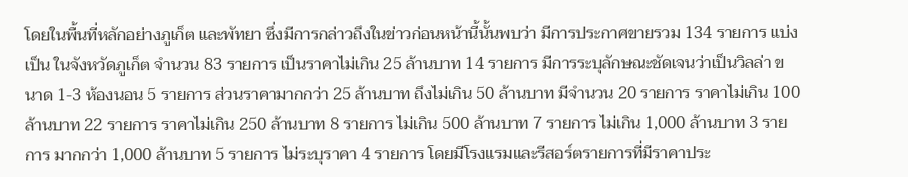โดยในพื้นที่หลักอย่างภูเก็ต และพัทยา ซึ่งมีการกล่าวถึงในข่าวก่อนหน้านี้นั้นพบว่า มีการประกาศขายรวม 134 รายการ แบ่งเป็น ในจังหวัดภูเก็ต จำนวน 83 รายการ เป็นราคาไม่เกิน 25 ล้านบาท 14 รายการ มีการระบุลักษณะชัดเจนว่าเป็นวิลล่า ขนาด 1-3 ห้องนอน 5 รายการ ส่วนราคามากกว่า 25 ล้านบาท ถึงไม่เกิน 50 ล้านบาท มีจำนวน 20 รายการ ราคาไม่เกิน 100 ล้านบาท 22 รายการ ราคาไม่เกิน 250 ล้านบาท 8 รายการ ไม่เกิน 500 ล้านบาท 7 รายการ ไม่เกิน 1,000 ล้านบาท 3 รายการ มากกว่า 1,000 ล้านบาท 5 รายการ ไม่ระบุราคา 4 รายการ โดยมีโรงแรมและรีสอร์ตรายการที่มีราคาประ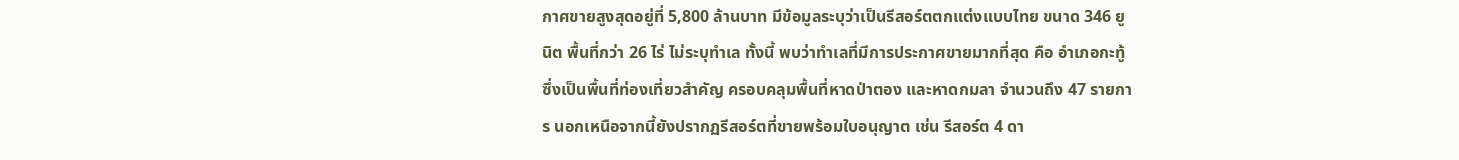กาศขายสูงสุดอยู่ที่ 5,800 ล้านบาท มีข้อมูลระบุว่าเป็นรีสอร์ตตกแต่งแบบไทย ขนาด 346 ยูนิต พื้นที่กว่า 26 ไร่ ไม่ระบุทำเล ทั้งนี้ พบว่าทำเลที่มีการประกาศขายมากที่สุด คือ อำเภอกะทู้ ซึ่งเป็นพื้นที่ท่องเที่ยวสำคัญ ครอบคลุมพื้นที่หาดป่าตอง และหาดกมลา จำนวนถึง 47 รายการ นอกเหนือจากนี้ยังปรากฏรีสอร์ตที่ขายพร้อมใบอนุญาต เช่น รีสอร์ต 4 ดา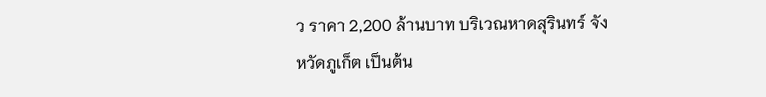ว ราคา 2,200 ล้านบาท บริเวณหาดสุรินทร์ จังหวัดภูเก็ต เป็นต้น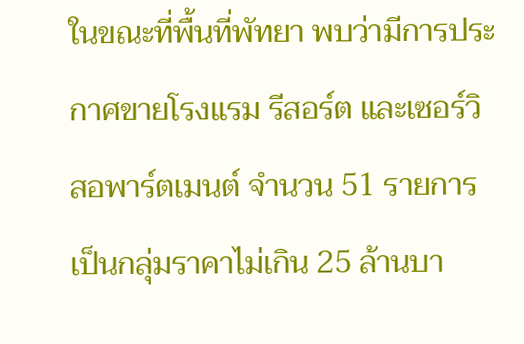ในขณะที่พื้นที่พัทยา พบว่ามีการประกาศขายโรงแรม รีสอร์ต และเซอร์วิสอพาร์ตเมนต์ จำนวน 51 รายการ เป็นกลุ่มราคาไม่เกิน 25 ล้านบา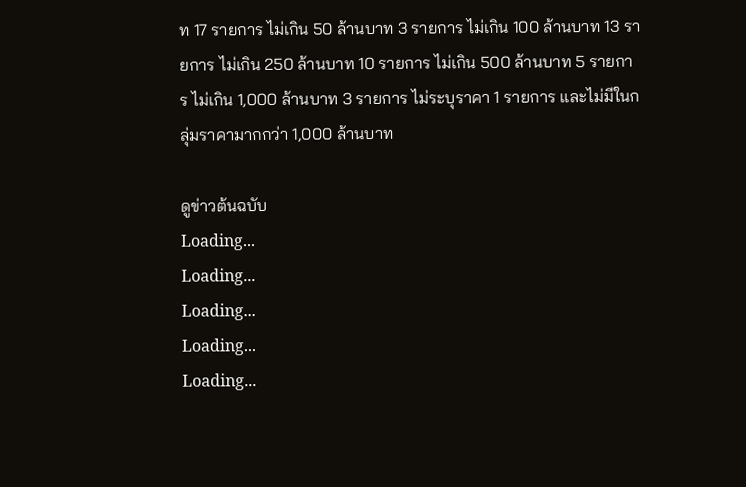ท 17 รายการ ไม่เกิน 50 ล้านบาท 3 รายการ ไม่เกิน 100 ล้านบาท 13 รายการ ไม่เกิน 250 ล้านบาท 10 รายการ ไม่เกิน 500 ล้านบาท 5 รายการ ไม่เกิน 1,000 ล้านบาท 3 รายการ ไม่ระบุราคา 1 รายการ และไม่มีในกลุ่มราคามากกว่า 1,000 ล้านบาท

ดูข่าวต้นฉบับ
Loading...
Loading...
Loading...
Loading...
Loading...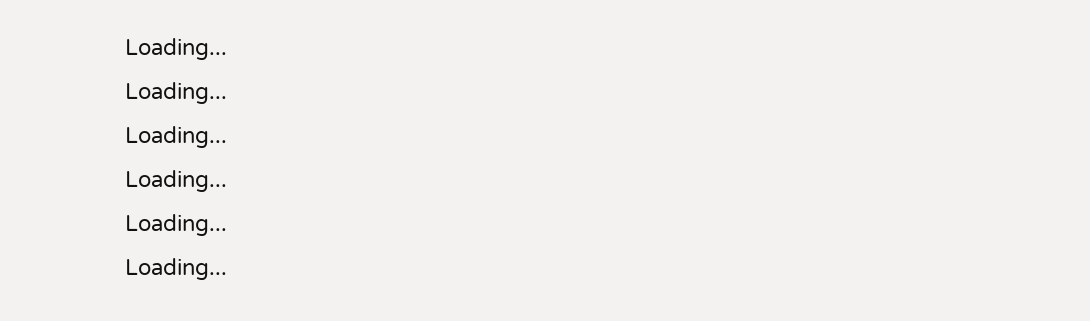Loading...
Loading...
Loading...
Loading...
Loading...
Loading...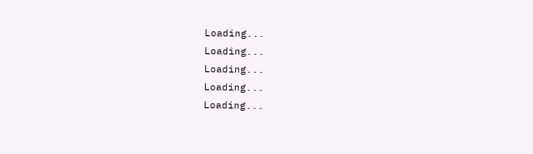Loading...
Loading...
Loading...
Loading...
Loading...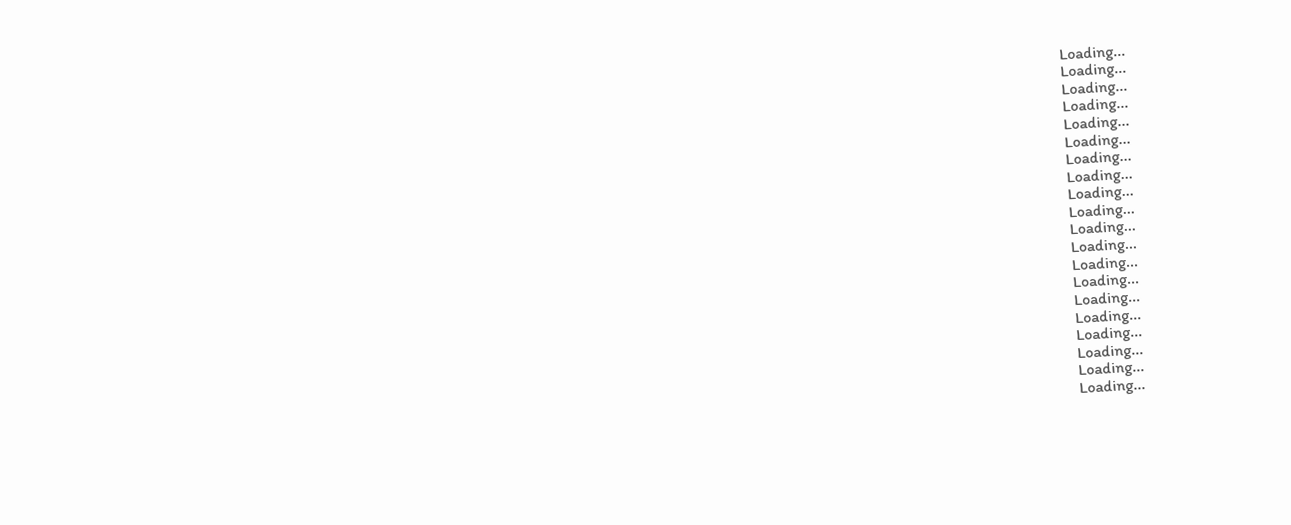Loading...
Loading...
Loading...
Loading...
Loading...
Loading...
Loading...
Loading...
Loading...
Loading...
Loading...
Loading...
Loading...
Loading...
Loading...
Loading...
Loading...
Loading...
Loading...
Loading...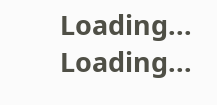Loading...
Loading...